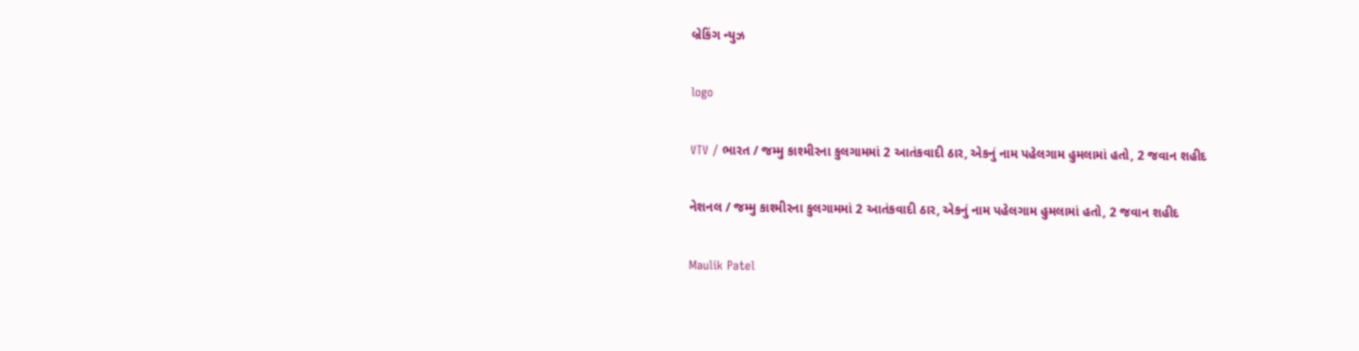બ્રેકિંગ ન્યુઝ

logo

VTV / ભારત / જમ્મુ કાશ્મીરના કુલગામમાં 2 આતંકવાદી ઠાર, એકનું નામ પહેલગામ હુમલામાં હતો, 2 જવાન શહીદ

નેશનલ / જમ્મુ કાશ્મીરના કુલગામમાં 2 આતંકવાદી ઠાર, એકનું નામ પહેલગામ હુમલામાં હતો, 2 જવાન શહીદ

Maulik Patel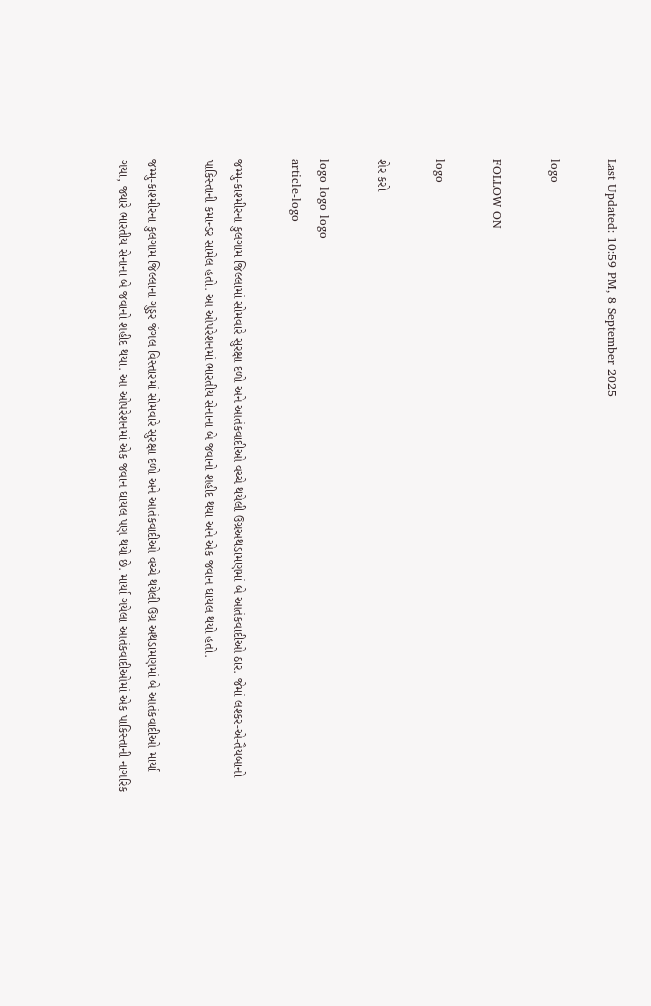Last Updated: 10:59 PM, 8 September 2025

logo

FOLLOW ON

logo

શેર કરો

logo logo logo
article-logo

જમ્મુ-કાશ્મીરના કુલગામ જિલ્લામાં સોમવારે સુરક્ષા દળો અને આતંકવાદીઓ વચ્ચે થયેલી ઉગ્રઅથડામણમાં બે આતંકવાદીઓ ઠાર. જેમાં લશ્કર-એ-તૈયબાનો પાકિસ્તાની કમાન્ડર સામેલ હતો. આ ઓપરેશનમાં ભારતીય સેનાના બે જવાનો શહીદ થયા અને એક જવાન ઘાયલ થયો હતો.

જમ્મુ-કાશ્મીરના કુલગામ જિલ્લાના ગુડ્ડર જંગલ વિસ્તારમાં સોમવારે સુરક્ષા દળો અને આતંકવાદીઓ વચ્ચે થયેલી ઉગ્ર અથડામણમાં બે આતંકવાદીઓ માર્યા ગયા, જ્યારે ભારતીય સેનાના બે જવાનો શહીદ થયા. આ ઓપરેશનમાં એક જવાન ઘાયલ પણ થયો છે. માર્યા ગયેલા આતંકવાદીઓમાં એક પાકિસ્તાની નાગરિક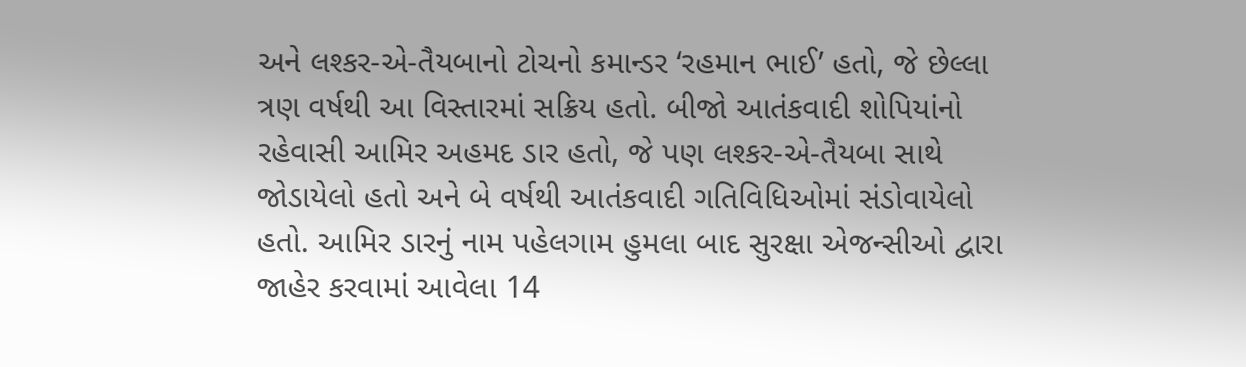અને લશ્કર-એ-તૈયબાનો ટોચનો કમાન્ડર ‘રહમાન ભાઈ’ હતો, જે છેલ્લા ત્રણ વર્ષથી આ વિસ્તારમાં સક્રિય હતો. બીજો આતંકવાદી શોપિયાંનો રહેવાસી આમિર અહમદ ડાર હતો, જે પણ લશ્કર-એ-તૈયબા સાથે જોડાયેલો હતો અને બે વર્ષથી આતંકવાદી ગતિવિધિઓમાં સંડોવાયેલો હતો. આમિર ડારનું નામ પહેલગામ હુમલા બાદ સુરક્ષા એજન્સીઓ દ્વારા જાહેર કરવામાં આવેલા 14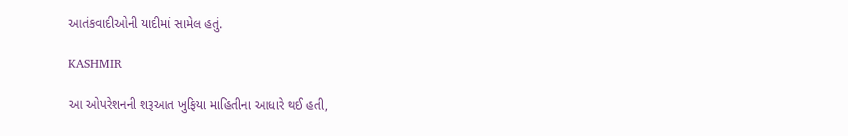આતંકવાદીઓની યાદીમાં સામેલ હતું.

KASHMIR

આ ઓપરેશનની શરૂઆત ખુફિયા માહિતીના આધારે થઈ હતી,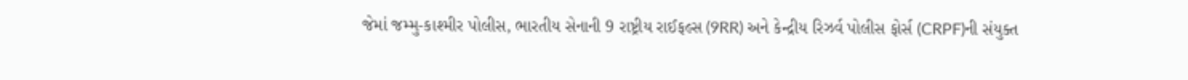જેમાં જમ્મુ-કાશ્મીર પોલીસ, ભારતીય સેનાની 9 રાષ્ટ્રીય રાઈફલ્સ (9RR) અને કેન્દ્રીય રિઝર્વ પોલીસ ફોર્સ (CRPF)ની સંયુક્ત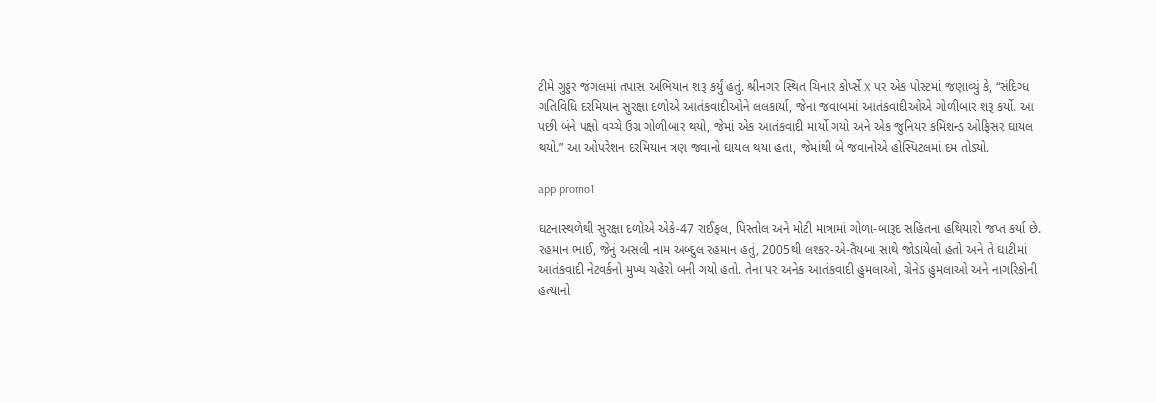ટીમે ગુડ્ડર જંગલમાં તપાસ અભિયાન શરૂ કર્યું હતું. શ્રીનગર સ્થિત ચિનાર કોર્પ્સે X પર એક પોસ્ટમાં જણાવ્યું કે, “સંદિગ્ધ ગતિવિધિ દરમિયાન સુરક્ષા દળોએ આતંકવાદીઓને લલકાર્યા, જેના જવાબમાં આતંકવાદીઓએ ગોળીબાર શરૂ કર્યો. આ પછી બંને પક્ષો વચ્ચે ઉગ્ર ગોળીબાર થયો, જેમાં એક આતંકવાદી માર્યો ગયો અને એક જુનિયર કમિશન્ડ ઓફિસર ઘાયલ થયો.” આ ઓપરેશન દરમિયાન ત્રણ જવાનો ઘાયલ થયા હતા, જેમાંથી બે જવાનોએ હોસ્પિટલમાં દમ તોડ્યો.

app promo1

ઘટનાસ્થળેથી સુરક્ષા દળોએ એકે-47 રાઈફલ, પિસ્તોલ અને મોટી માત્રામાં ગોળા-બારૂદ સહિતના હથિયારો જપ્ત કર્યા છે. રહમાન ભાઈ, જેનું અસલી નામ અબ્દુલ રહમાન હતું, 2005થી લશ્કર-એ-તૈયબા સાથે જોડાયેલો હતો અને તે ઘાટીમાં આતંકવાદી નેટવર્કનો મુખ્ય ચહેરો બની ગયો હતો. તેના પર અનેક આતંકવાદી હુમલાઓ, ગ્રેનેડ હુમલાઓ અને નાગરિકોની હત્યાનો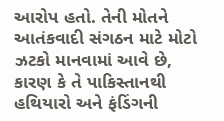આરોપ હતો. તેની મોતને આતંકવાદી સંગઠન માટે મોટો ઝટકો માનવામાં આવે છે, કારણ કે તે પાકિસ્તાનથી હથિયારો અને ફંડિંગની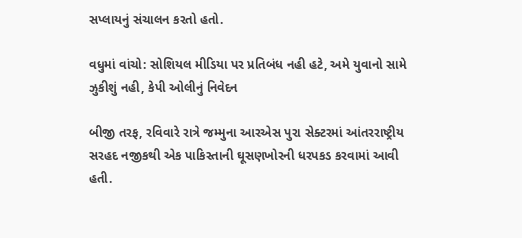સપ્લાયનું સંચાલન કરતો હતો.

વધુમાં વાંચો: સોશિયલ મીડિયા પર પ્રતિબંધ નહી હટે, અમે યુવાનો સામે ઝુકીશું નહી, કેપી ઓલીનું નિવેદન

બીજી તરફ, રવિવારે રાત્રે જમ્મુના આરએસ પુરા સેક્ટરમાં આંતરરાષ્ટ્રીય સરહદ નજીકથી એક પાકિસ્તાની ઘૂસણખોરની ધરપકડ કરવામાં આવી હતી.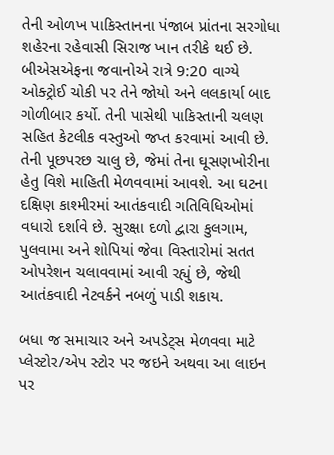તેની ઓળખ પાકિસ્તાનના પંજાબ પ્રાંતના સરગોધા શહેરના રહેવાસી સિરાજ ખાન તરીકે થઈ છે. બીએસએફના જવાનોએ રાત્રે 9:20 વાગ્યે ઓક્ટ્રોઈ ચોકી પર તેને જોયો અને લલકાર્યા બાદ ગોળીબાર કર્યો. તેની પાસેથી પાકિસ્તાની ચલણ સહિત કેટલીક વસ્તુઓ જપ્ત કરવામાં આવી છે. તેની પૂછપરછ ચાલુ છે, જેમાં તેના ઘૂસણખોરીના હેતુ વિશે માહિતી મેળવવામાં આવશે. આ ઘટના દક્ષિણ કાશ્મીરમાં આતંકવાદી ગતિવિધિઓમાં વધારો દર્શાવે છે. સુરક્ષા દળો દ્વારા કુલગામ, પુલવામા અને શોપિયાં જેવા વિસ્તારોમાં સતત ઓપરેશન ચલાવવામાં આવી રહ્યું છે, જેથી આતંકવાદી નેટવર્કને નબળું પાડી શકાય.

બધા જ સમાચાર અને અપડેટ્સ મેળવવા માટે પ્લેસ્ટોર/એપ સ્ટોર પર જઇને અથવા આ લાઇન પર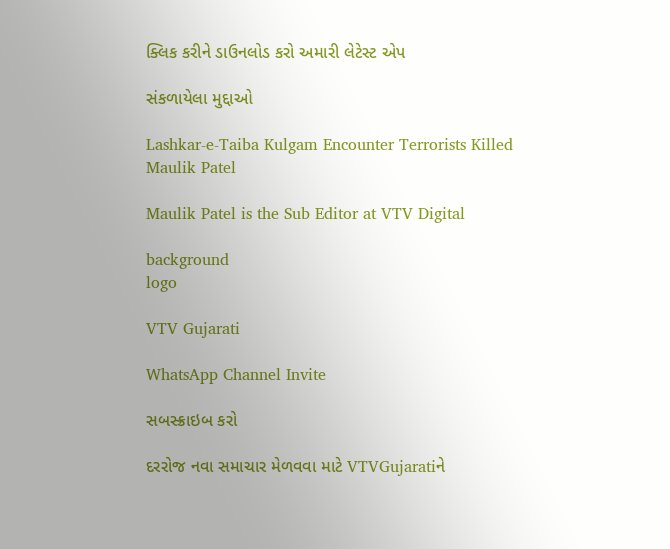ક્લિક કરીને ડાઉનલોડ કરો અમારી લેટેસ્ટ એપ

સંકળાયેલા મુદ્દાઓ

Lashkar-e-Taiba Kulgam Encounter Terrorists Killed
Maulik Patel

Maulik Patel is the Sub Editor at VTV Digital

background
logo

VTV Gujarati

WhatsApp Channel Invite

સબસ્ક્રાઇબ કરો

દરરોજ નવા સમાચાર મેળવવા માટે VTVGujaratiને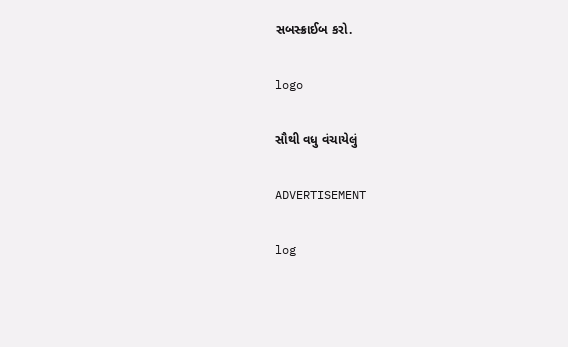સબસ્ક્રાઈબ કરો.

logo

સૌથી વધુ વંચાયેલું

ADVERTISEMENT

log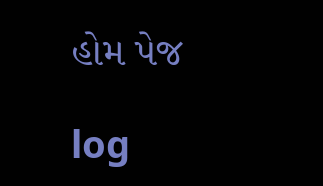હોમ પેજ

log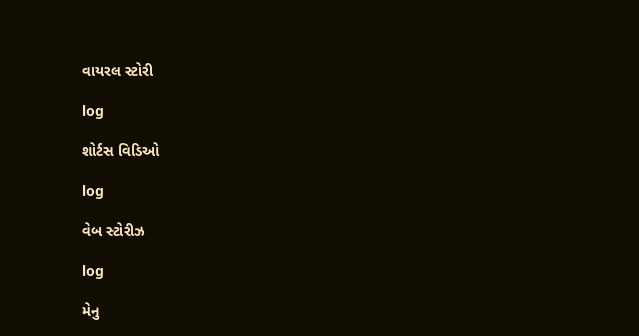વાયરલ સ્ટોરી

log

શોર્ટસ વિડિઓ

log

વેબ સ્ટોરીઝ

log

મેનુ